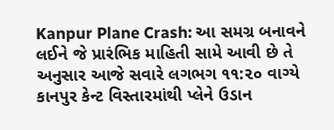Kanpur Plane Crash: આ સમગ્ર બનાવને લઈને જે પ્રારંભિક માહિતી સામે આવી છે તે અનુસાર આજે સવારે લગભગ ૧૧:૨૦ વાગ્યે કાનપુર કેન્ટ વિસ્તારમાંથી પ્લેને ઉડાન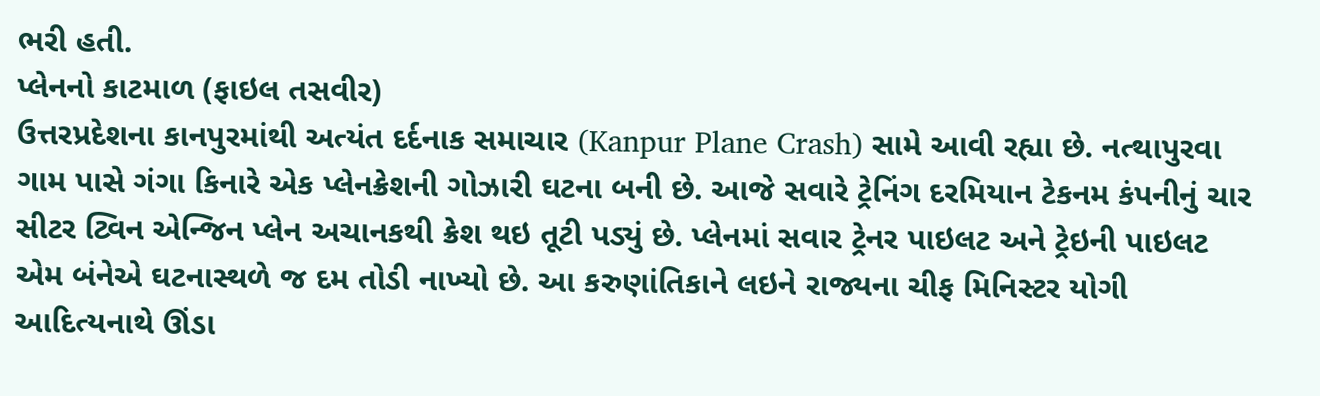ભરી હતી.
પ્લેનનો કાટમાળ (ફાઇલ તસવીર)
ઉત્તરપ્રદેશના કાનપુરમાંથી અત્યંત દર્દનાક સમાચાર (Kanpur Plane Crash) સામે આવી રહ્યા છે. નત્થાપુરવા ગામ પાસે ગંગા કિનારે એક પ્લેનક્રેશની ગોઝારી ઘટના બની છે. આજે સવારે ટ્રેનિંગ દરમિયાન ટેકનમ કંપનીનું ચાર સીટર ટ્વિન એન્જિન પ્લેન અચાનકથી ક્રેશ થઇ તૂટી પડ્યું છે. પ્લેનમાં સવાર ટ્રેનર પાઇલટ અને ટ્રેઇની પાઇલટ એમ બંનેએ ઘટનાસ્થળે જ દમ તોડી નાખ્યો છે. આ કરુણાંતિકાને લઇને રાજ્યના ચીફ મિનિસ્ટર યોગી આદિત્યનાથે ઊંડા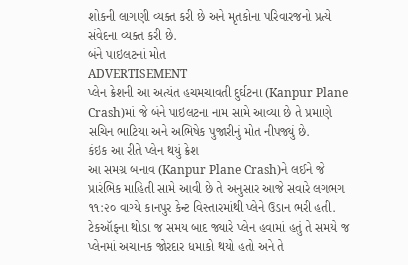શોકની લાગણી વ્યક્ત કરી છે અને મૃતકોના પરિવારજનો પ્રત્યે સંવેદના વ્યક્ત કરી છે.
બંને પાઇલટનાં મોત
ADVERTISEMENT
પ્લેન ક્રેશની આ અત્યંત હચમચાવતી દુર્ઘટના (Kanpur Plane Crash)માં જે બંને પાઇલટના નામ સામે આવ્યા છે તે પ્રમાણે સચિન ભાટિયા અને અભિષેક પુજારીનું મોત નીપજ્યું છે.
કંઇક આ રીતે પ્લેન થયું ક્રેશ
આ સમગ્ર બનાવ (Kanpur Plane Crash)ને લઈને જે પ્રારંભિક માહિતી સામે આવી છે તે અનુસાર આજે સવારે લગભગ ૧૧:૨૦ વાગ્યે કાનપુર કેન્ટ વિસ્તારમાંથી પ્લેને ઉડાન ભરી હતી. ટેકઑફના થોડા જ સમય બાદ જ્યારે પ્લેન હવામાં હતું તે સમયે જ પ્લેનમાં અચાનક જોરદાર ધમાકો થયો હતો અને તે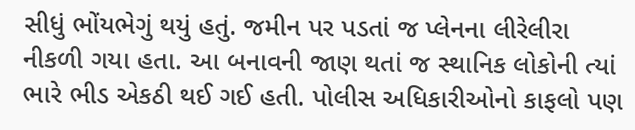સીધું ભોંયભેગું થયું હતું. જમીન પર પડતાં જ પ્લેનના લીરેલીરા નીકળી ગયા હતા. આ બનાવની જાણ થતાં જ સ્થાનિક લોકોની ત્યાં ભારે ભીડ એકઠી થઈ ગઈ હતી. પોલીસ અધિકારીઓનો કાફલો પણ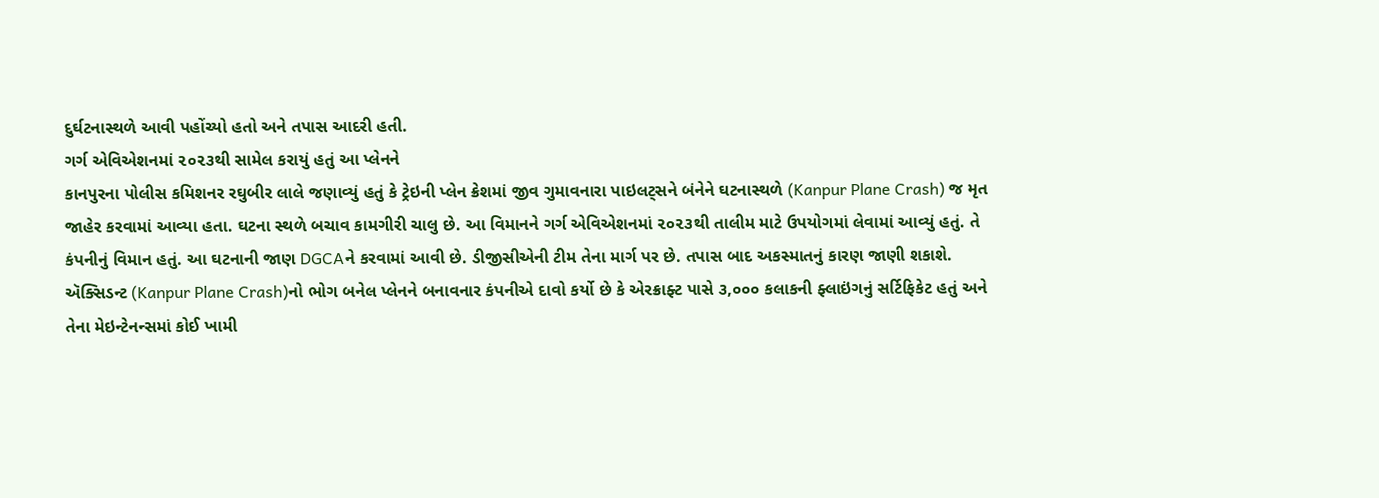દુર્ઘટનાસ્થળે આવી પહોંચ્યો હતો અને તપાસ આદરી હતી.
ગર્ગ એવિએશનમાં ૨૦૨૩થી સામેલ કરાયું હતું આ પ્લેનને
કાનપુરના પોલીસ કમિશનર રઘુબીર લાલે જણાવ્યું હતું કે ટ્રેઇની પ્લેન ક્રેશમાં જીવ ગુમાવનારા પાઇલટ્સને બંનેને ઘટનાસ્થળે (Kanpur Plane Crash) જ મૃત જાહેર કરવામાં આવ્યા હતા. ઘટના સ્થળે બચાવ કામગીરી ચાલુ છે. આ વિમાનને ગર્ગ એવિએશનમાં ૨૦૨૩થી તાલીમ માટે ઉપયોગમાં લેવામાં આવ્યું હતું. તે કંપનીનું વિમાન હતું. આ ઘટનાની જાણ DGCAને કરવામાં આવી છે. ડીજીસીએની ટીમ તેના માર્ગ પર છે. તપાસ બાદ અકસ્માતનું કારણ જાણી શકાશે.
ઍક્સિડન્ટ (Kanpur Plane Crash)નો ભોગ બનેલ પ્લેનને બનાવનાર કંપનીએ દાવો કર્યો છે કે એરક્રાફ્ટ પાસે ૩,૦૦૦ કલાકની ફ્લાઇંગનું સર્ટિફિકેટ હતું અને તેના મેઇન્ટેનન્સમાં કોઈ ખામી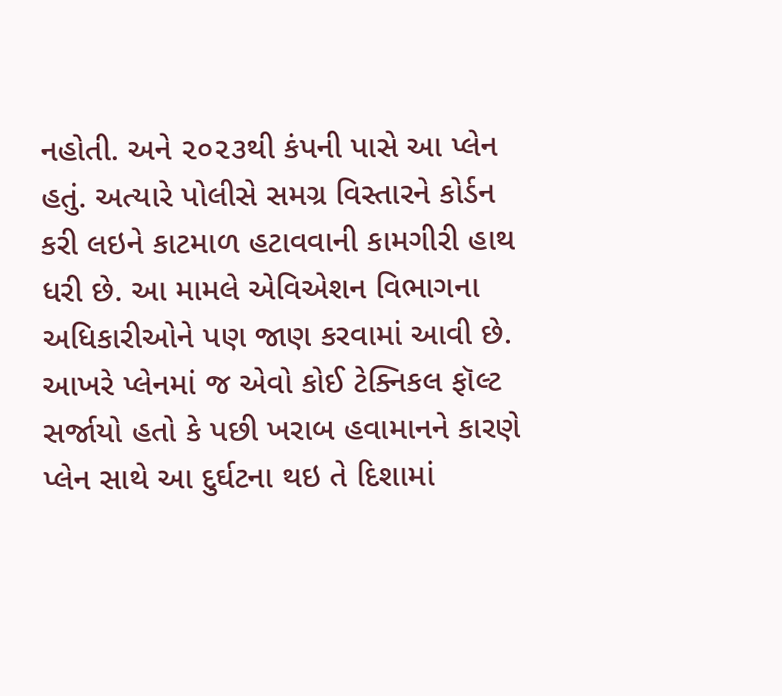નહોતી. અને ૨૦૨૩થી કંપની પાસે આ પ્લેન હતું. અત્યારે પોલીસે સમગ્ર વિસ્તારને કોર્ડન કરી લઇને કાટમાળ હટાવવાની કામગીરી હાથ ધરી છે. આ મામલે એવિએશન વિભાગના અધિકારીઓને પણ જાણ કરવામાં આવી છે. આખરે પ્લેનમાં જ એવો કોઈ ટેક્નિકલ ફૉલ્ટ સર્જાયો હતો કે પછી ખરાબ હવામાનને કારણે પ્લેન સાથે આ દુર્ઘટના થઇ તે દિશામાં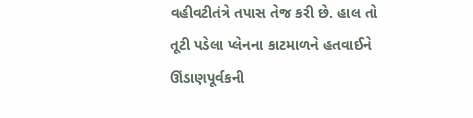વહીવટીતંત્રે તપાસ તેજ કરી છે. હાલ તો તૂટી પડેલા પ્લેનના કાટમાળને હતવાઈને ઊંડાણપૂર્વકની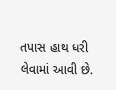તપાસ હાથ ધરી લેવામાં આવી છે.